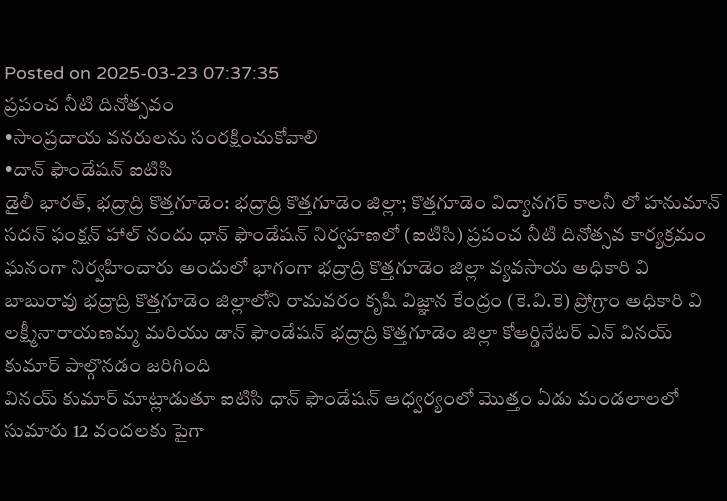Posted on 2025-03-23 07:37:35
ప్రపంచ నీటి దినోత్సవం
•సాంప్రదాయ వనరులను సంరక్షించుకోవాలి
•దాన్ ఫౌండేషన్ ఐటిసి
డైలీ భారత్, భద్రాద్రి కొత్తగూడెం: భద్రాద్రి కొత్తగూడెం జిల్లా; కొత్తగూడెం విద్యానగర్ కాలనీ లో హనుమాన్ సదన్ ఫంక్షన్ హాల్ నందు ధాన్ ఫౌండేషన్ నిర్వహణలో (ఐటిసి) ప్రపంచ నీటి దినోత్సవ కార్యక్రమం ఘనంగా నిర్వహించారు అందులో భాగంగా భద్రాద్రి కొత్తగూడెం జిల్లా వ్యవసాయ అధికారి వి బాబురావు భద్రాద్రి కొత్తగూడెం జిల్లాలోని రామవరం కృషి విజ్ఞాన కేంద్రం (కె.వి.కె) ప్రోగ్రాం అధికారి వి లక్ష్మీనారాయణమ్మ మరియు డాన్ ఫౌండేషన్ భద్రాద్రి కొత్తగూడెం జిల్లా కోఆర్డినేటర్ ఎన్ వినయ్ కుమార్ పాల్గొనడం జరిగింది
వినయ్ కుమార్ మాట్లాడుతూ ఐటిసి ధాన్ ఫౌండేషన్ ఆధ్వర్యంలో మొత్తం ఏడు మండలాలలో సుమారు 12 వందలకు పైగా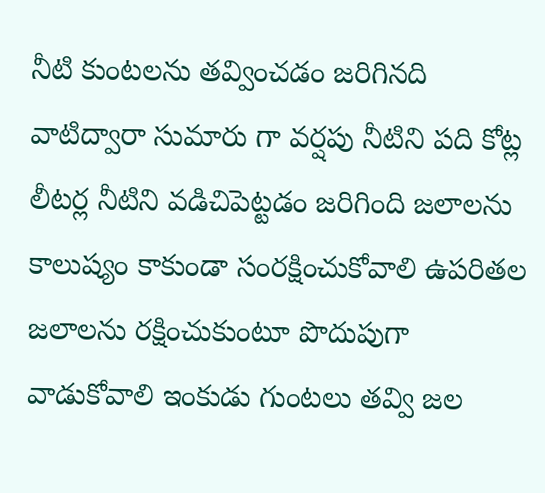నీటి కుంటలను తవ్వించడం జరిగినది వాటిద్వారా సుమారు గా వర్షపు నీటిని పది కోట్ల లీటర్ల నీటిని వడిచిపెట్టడం జరిగింది జలాలను కాలుష్యం కాకుండా సంరక్షించుకోవాలి ఉపరితల జలాలను రక్షించుకుంటూ పొదుపుగా వాడుకోవాలి ఇంకుడు గుంటలు తవ్వి జల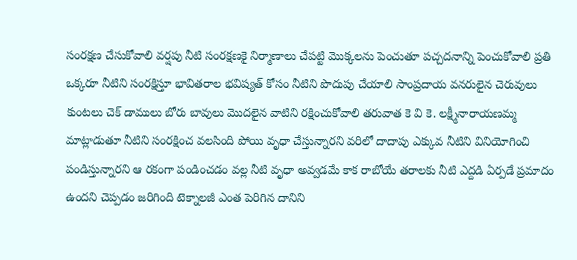సంరక్షణ చేసుకోవాలి వర్షపు నీటి సంరక్షణకై నిర్మాణాలు చేపట్టి మొక్కలను పెంచుతూ పచ్చదనాన్ని పెంచుకోవాలి ప్రతి ఒక్కరూ నీటిని సంరక్షిస్తూ భావితరాల భవిష్యత్ కోసం నీటిని పొదుపు చేయాలి సాంప్రదాయ వనరులైన చెరువులు కుంటలు చెక్ డాములు బోరు బావులు మొదలైన వాటిని రక్షించుకోవాలి తరువాత కె వి కె. లక్ష్మీనారాయణమ్మ మాట్లాడుతూ నీటిని సంరక్షించ వలసింది పోయి వృధా చేస్తున్నారని వరిలో దాదాపు ఎక్కువ నీటిని వినియోగించి పండిస్తున్నారని ఆ రకంగా పండించడం వల్ల నీటి వృధా అవ్వడమే కాక రాబోయే తరాలకు నీటి ఎద్దడి ఏర్పడే ప్రమాదం ఉందని చెప్పడం జరిగింది టెక్నాలజీ ఎంత పెరిగిన దానిని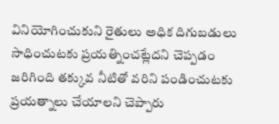వినియోగించుకుని రైతులు అధిక దిగుబడులు సాధించుటకు ప్రయత్నించట్లేదని చెప్పడం జరిగింది తక్కువ నీటితో వరిని పండించుటకు ప్రయత్నాలు చేయాలని చెప్పారు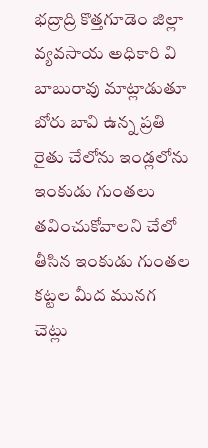భద్రాద్రి కొత్తగూడెం జిల్లా వ్యవసాయ అధికారి వి బాబురావు మాట్లాడుతూ బోరు బావి ఉన్న ప్రతి రైతు చేలోను ఇండ్లలోను ఇంకుడు గుంతలు తవించుకోవాలని చేలో తీసిన ఇంకుడు గుంతల కట్టల మీద మునగ చెట్లు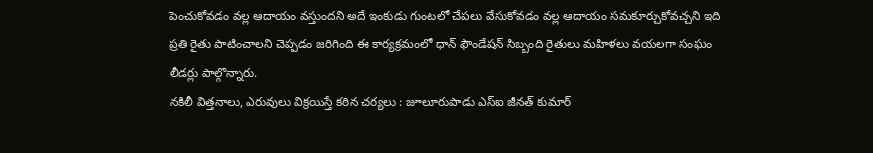పెంచుకోవడం వల్ల ఆదాయం వస్తుందని అదే ఇంకుడు గుంటలో చేపలు వేసుకోవడం వల్ల ఆదాయం సమకూర్చుకోవచ్చని ఇది ప్రతి రైతు పాటించాలని చెప్పడం జరిగింది ఈ కార్యక్రమంలో ధాన్ ఫౌండేషన్ సిబ్బంది రైతులు మహిళలు వయలగా సంఘం లీడర్లు పాల్గొన్నారు.
నకిలీ విత్తనాలు, ఎరువులు విక్రయిస్తే కఠిన చర్యలు : జూలూరుపాడు ఎస్ఐ జీనత్ కుమార్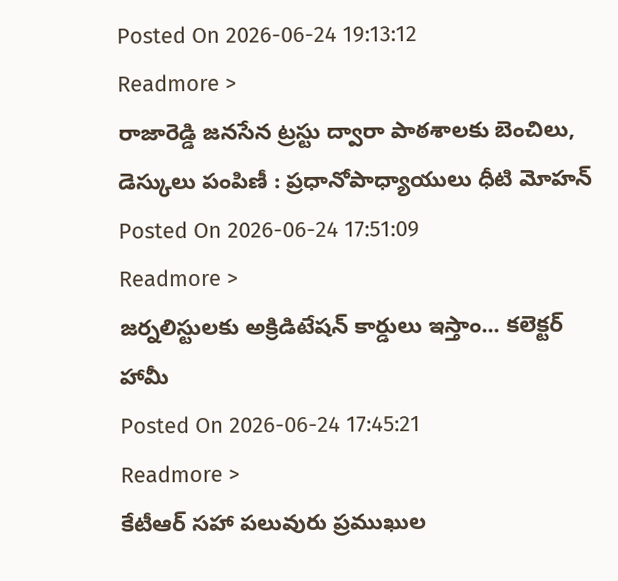Posted On 2026-06-24 19:13:12
Readmore >
రాజారెడ్డి జనసేన ట్రస్టు ద్వారా పాఠశాలకు బెంచిలు, డెస్కులు పంపిణీ : ప్రధానోపాధ్యాయులు ధీటి మోహన్
Posted On 2026-06-24 17:51:09
Readmore >
జర్నలిస్టులకు అక్రిడిటేషన్ కార్డులు ఇస్తాం... కలెక్టర్ హామీ
Posted On 2026-06-24 17:45:21
Readmore >
కేటీఆర్ సహా పలువురు ప్రముఖుల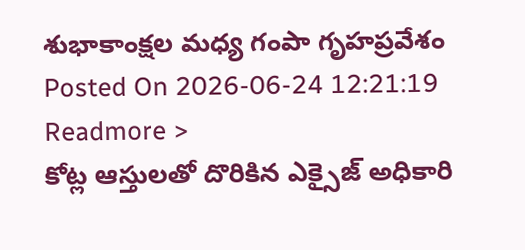శుభాకాంక్షల మధ్య గంపా గృహప్రవేశం
Posted On 2026-06-24 12:21:19
Readmore >
కోట్ల ఆస్తులతో దొరికిన ఎక్సైజ్ అధికారి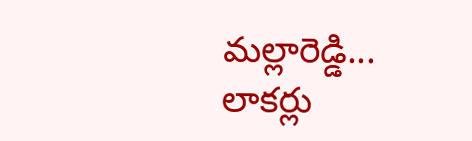మల్లారెడ్డి... లాకర్లు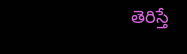తెరిస్తే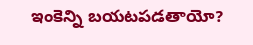ఇంకెన్ని బయటపడతాయో?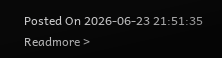Posted On 2026-06-23 21:51:35
Readmore >